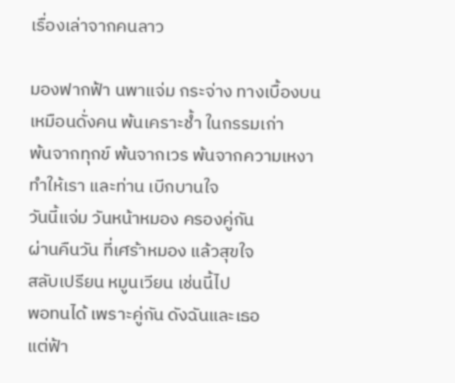เรื่องเล่าจากคนลาว

มองฟากฟ้า นพาแจ่ม กระจ่าง ทางเบื้องบน
เหมือนดั่งคน พ้นเคราะช้ำ ในกรรมเก่า
พ้นจากทุกข์ พ้นจากเวร พ้นจากความเหงา
ทำให้เรา และท่าน เบีกบานใจ
วันนี้แจ่ม วันหน้าหมอง ครองคู่กัน
ผ่านคืนวัน ที่เศร้าหมอง แล้วสุขใจ
สลับเปรียน หมูนเวียน เช่นนี้ไป
พอทนได้ เพราะคู่กัน ดังฉันและเธอ
แต่ฟ้า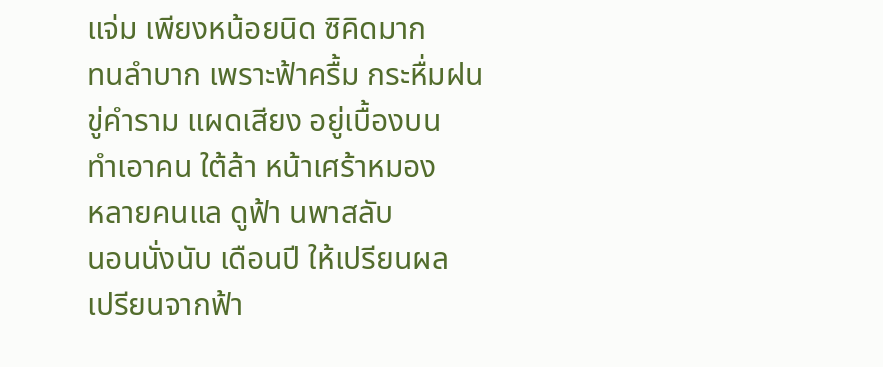แจ่ม เพียงหน้อยนิด ซิคิดมาก
ทนลำบาก เพราะฟ้าครื้ม กระหื่มฝน
ขู่คำราม แผดเสียง อยู่เบื้องบน
ทำเอาคน ใต้ล้า หน้าเศร้าหมอง
หลายคนแล ดูฟ้า นพาสลับ
นอนนั่งนับ เดือนปี ให้เปรียนผล
เปรียนจากฟ้า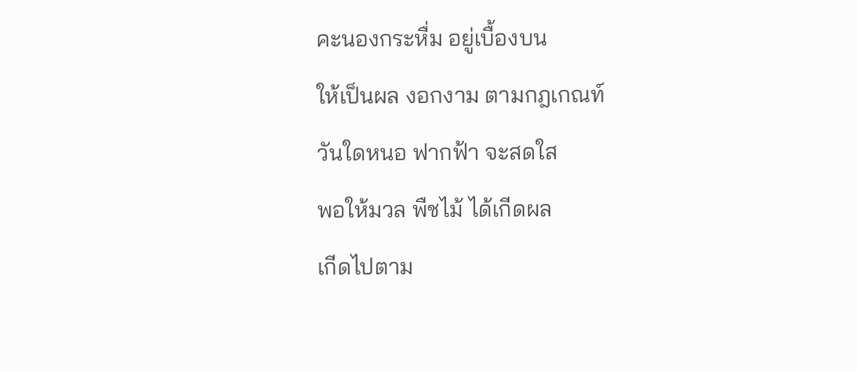คะนองกระหื่ม อยู่เบื้องบน
ให้เป็นผล งอกงาม ตามกฎเกณท์
วันใดหนอ ฟากฟ้า จะสดใส
พอให้มวล พืชไม้ ได้เกีดผล
เกีดไปตาม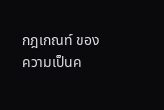กฎเกณท์ ของความเป็นค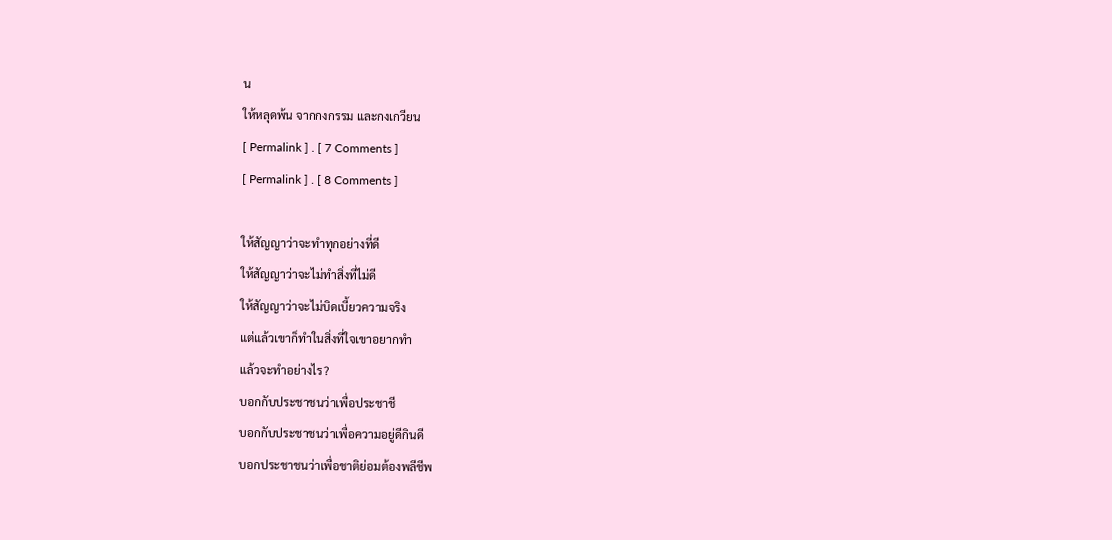น
ให้หลุดพ้น จากกงกรรม และกงเกวียน
[ Permalink ] . [ 7 Comments ]
[ Permalink ] . [ 8 Comments ]

ให้สัญญาว่าจะทำทุกอย่างที่ดี
ให้สัญญาว่าจะไม่ทำสิ่งที่ไม่ดี
ให้สัญญาว่าจะไม่บิดเบี้ยวความจริง
แต่แล้วเขาก็ทำในสิ่งที่ใจเขาอยากทำ
แล้วจะทำอย่างไร?
บอกกับประชาชนว่าเพื่อประชาชี
บอกกับประชาชนว่าเพื่อความอยู่ดีกินดี
บอกประชาชนว่าเพื่อชาติย่อมต้องพลีชีพ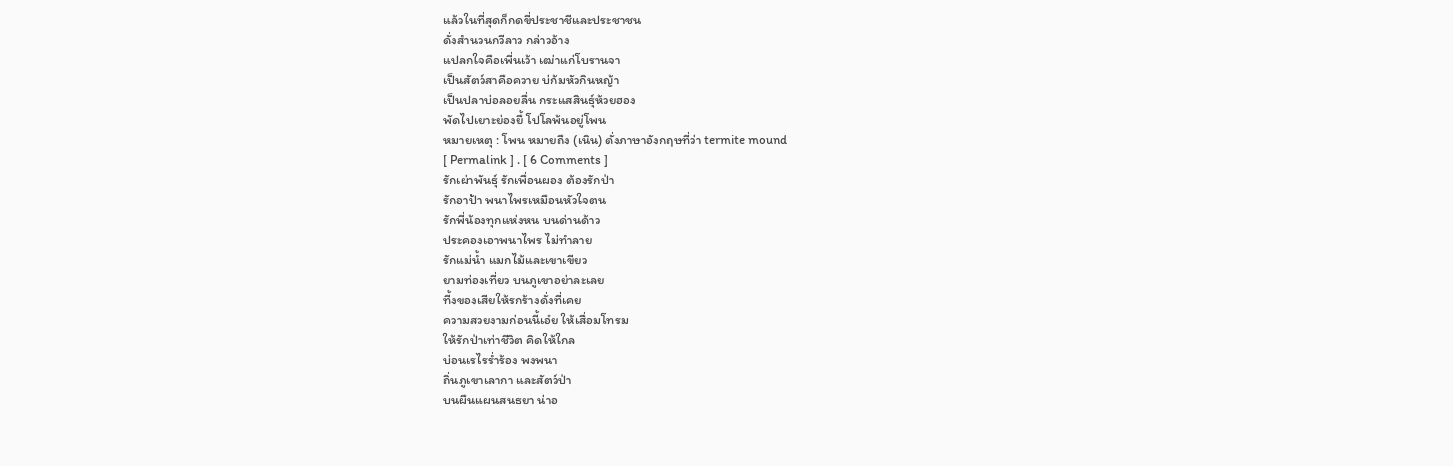แล้วในที่สุดก็กดขี่ประชาชีและประชาชน
ดั่งสำนวนกวีลาว กล่าวอ้าง
แปลกใจคือเพี่นเว้า เฒ่าแก่โบรานจา
เป็นสัตว์สาคือควาย บ่ก้มหัวกินหญ้า
เป็นปลาบ่อลอยลื่น กระแสสินธุ์ห้วยฮอง
พัดไปเยาะย่องยื้ โปโลพ้นอยู่โพน
หมายเหตุ : โพน หมายถืง (เนิน) ดั่งภาษาอังกฤษที่ว่า termite mound
[ Permalink ] . [ 6 Comments ]
รักเผ่าพันธุ์ รักเพื่อนผอง ต้องรักป่า
รักอาป้า พนาไพรเหมือนหัวใจตน
รักพี่น้องทุกแห่งหน บนด่านด้าว
ประคองเอาพนาไพร ไม่ทำลาย
รักแม่น้ำ แมกไม้และเขาเขียว
ยามท่องเที่ยว บนภูเขาอย่าละเลย
ที้งของเสียให้รกร้างดั่งที่เคย
ความสวยงามก่อนนี้เอ๋ย ให้เสื่อมโทรม
ให้รักป่าเท่าชีวิต คิดให้ใกล
บ่อนเรไรร่ำร้อง พงพนา
ถิ่นภูเขาเลากา และสัตว์ป่า
บนผืนแผนสนธยา น่าอ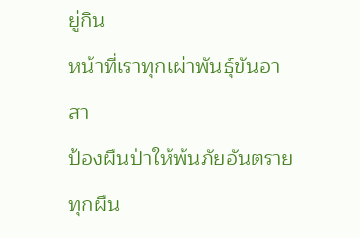ยู่กิน
หน้าที่เราทุกเผ่าพันธุ์ขันอาสา
ป้องผืนป่าให้พ้นภัยอันตราย
ทุกผืน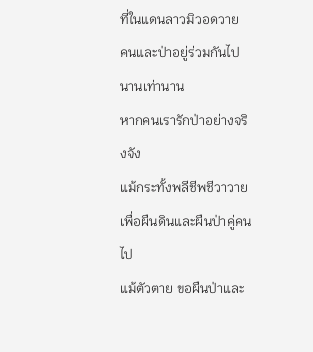ที่ในแดนลาวมิวอดวาย
คนและป่าอยู่ร่วมกันไป นานเท่านาน
หากคนเรารักป่าอย่างจริงจัง
แม้กระทั้งพลีชีพชีวาวาย
เพื่อผืนดินและผืนป่าคู่คนไป
แม้ตัวตาย ขอผืนป่าและ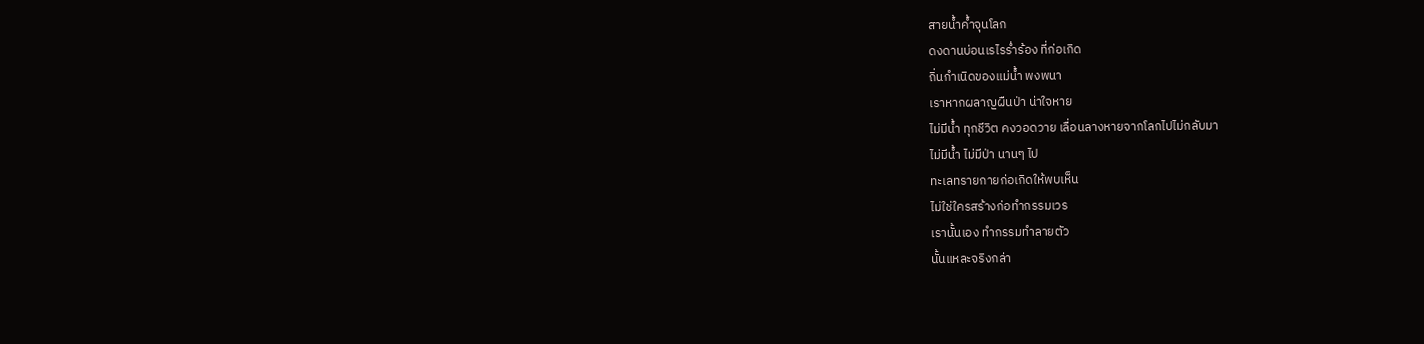สายน้ำค้ำจุนโลก
ดงดานบ่อนเรไรร่ำร้อง ที่ก่อเกิด
ถิ่นกำเนิดของแม่น้ำ พงพนา
เราหากผลาญผืนป่า น่าใจหาย
ไม่มีน้ำ ทุกชีวิต คงวอดวาย เลื่อนลางหายจากโลกไปไม่กลับมา
ไม่มีน้ำ ไม่มีป่า นานๆ ไป
ทะเลทรายกายก่อเกิดให้พบเห็น
ไม่ใช่ใครสร้างก่อทำกรรมเวร
เรานั้นเอง ทำกรรมทำลายตัว
นั้นแหละจริงกล่า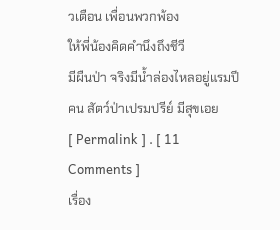วเตือน เพื่อนพวกพ้อง
ให้พี่น้องคิดคำนึงถึงชีวี
มีผืนป่า จริงมีน้ำล่องไหลอยู่แรมปี
คน สัตว์ป่าเปรมปรีย์ มีสุขเอย
[ Permalink ] . [ 11 Comments ]
เรื่อง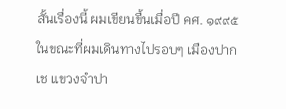สั้นเรื่องนี้ ผมเขียนขื้นเมื่อปี คศ. ๑๙๙๕ ในขณะที่ผมเดินทางไปรอบๆ เมืองปากเช แขวงจำปา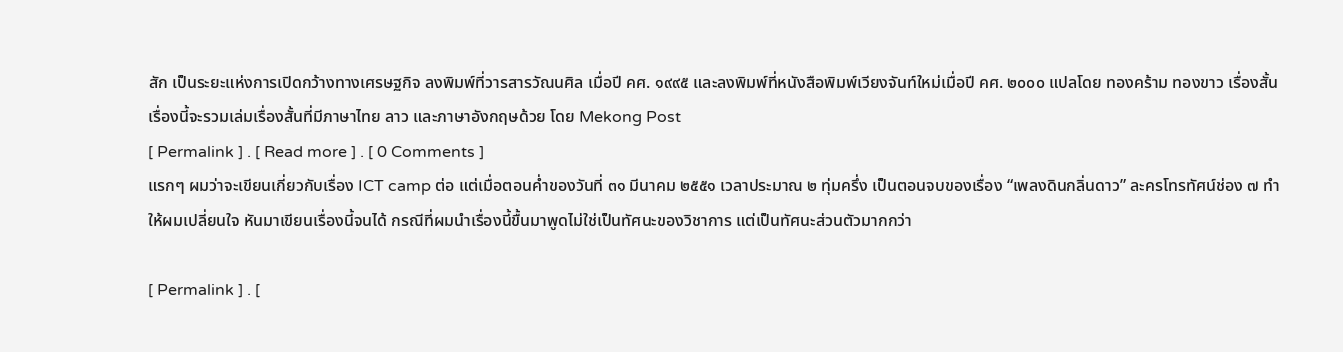สัก เป็นระยะแห่งการเปิดกว้างทางเศรษฐกิจ ลงพิมพ์ที่วารสารวัณนศิล เมื่อปี คศ. ๑๙๙๕ และลงพิมพ์ที่หนังสือพิมพ์เวียงจันท์ใหม่เมื่อปี คศ. ๒๐๐๐ แปลโดย ทองคร้าม ทองขาว เรื่องสั้นเรื่องนี้จะรวมเล่มเรื่องสั้นที่มีภาษาไทย ลาว และภาษาอังกฤษด้วย โดย Mekong Post
[ Permalink ] . [ Read more ] . [ 0 Comments ]
แรกๆ ผมว่าจะเขียนเกี่ยวกับเรื่อง ICT camp ต่อ แต่เมื่อตอนค่ำของวันที่ ๓๑ มีนาคม ๒๕๕๑ เวลาประมาณ ๒ ทุ่มครึ่ง เป็นตอนจบของเรื่อง “เพลงดินกลิ่นดาว” ละครโทรทัศน์ช่อง ๗ ทำให้ผมเปลี่ยนใจ หันมาเขียนเรื่องนี้จนได้ กรณีที่ผมนำเรื่องนี้ขื้นมาพูดไม่ใช่เป็นทัศนะของวิชาการ แต่เป็นทัศนะส่วนตัวมากกว่า

[ Permalink ] . [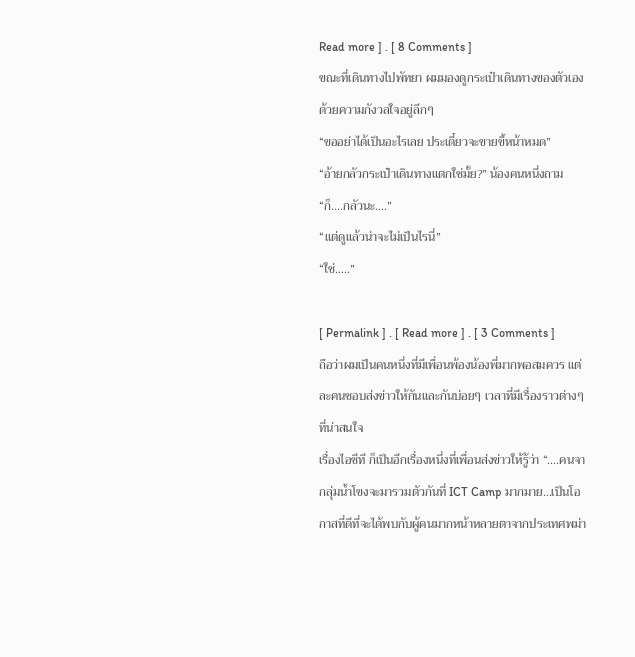Read more ] . [ 8 Comments ]
ขณะที่เดินทางไปพัทยา ผมมองดูกระเป๋าเดินทางของตัวเองด้วยความกังวลใจอยู่ลึกๆ
“ขออย่าได้เป็นอะไรเลย ประเดี๋ยวจะขายขี้หน้าหมด”
“อ้ายกลัวกระเป๋าเดินทางแตกใช่มั้ย?” น้องคนหนึ่งถาม
“ก็....กลัวนะ....”
“แต่ดูแล้วน่าจะไม่เป็นไรนี่”
“ใช่.....”

[ Permalink ] . [ Read more ] . [ 3 Comments ]
ถือว่าผมเป็นคนหนึ่งที่มีเพื่อนพ้องน้องพี่มากพอสมควร แต่ละคนชอบส่งข่าวให้กันและกันบ่อยๆ เวลาที่มีเรื่องราวต่างๆ ที่น่าสนใจ
เรื่องไอชีที ก็เป็นอีกเรื่องหนึ่งที่เพื่อนส่งข่าวให้รู้ว่า “....คนจากลุ่มน้ำโขงจะมารวมตัวกันที่ ICT Camp มากมาย...เป็นโอกาสที่ดีที่จะได้พบกับผู้คนมากหน้าหลายตาจากประเทศพม่า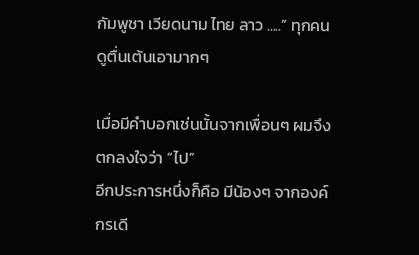กัมพูชา เวียดนาม ไทย ลาว .....” ทุกคนดูตื่นเต้นเอามากๆ

เมื่อมีคำบอกเช่นนั้นจากเพื่อนๆ ผมจึงตกลงใจว่า “ไป”
อีกประการหนึ่งก็คือ มีน้องๆ จากองค์กรเดี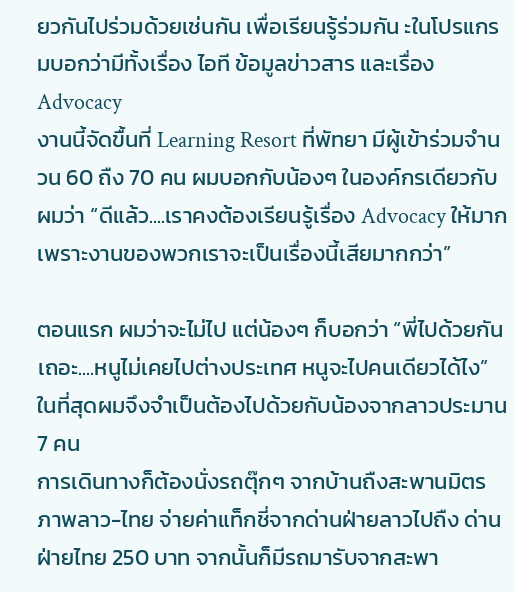ยวกันไปร่วมด้วยเช่นกัน เพื่อเรียนรู้ร่วมกัน ะในโปรแกรมบอกว่ามีทั้งเรื่อง ไอที ข้อมูลข่าวสาร และเรื่อง Advocacy
งานนี้จัดขื้นที่ Learning Resort ที่พัทยา มีผู้เข้าร่วมจำนวน 60 ถืง 70 คน ผมบอกกับน้องๆ ในองค์กรเดียวกับผมว่า “ดีแล้ว....เราคงต้องเรียนรู้เรื่อง Advocacy ให้มาก เพราะงานของพวกเราจะเป็นเรื่องนี้เสียมากกว่า”

ตอนแรก ผมว่าจะไม่ไป แต่น้องๆ ก็บอกว่า “พี่ไปด้วยกันเถอะ....หนูไม่เคยไปต่างประเทศ หนูจะไปคนเดียวได้ไง” ในที่สุดผมจึงจำเป็นต้องไปด้วยกับน้องจากลาวประมาน 7 คน
การเดินทางก็ต้องนั่งรถตุ๊กๆ จากบ้านถืงสะพานมิตรภาพลาว-ไทย จ่ายค่าแท็กชี่จากด่านฝ่ายลาวไปถืง ด่านฝ่ายไทย 250 บาท จากนั้นก็มีรถมารับจากสะพา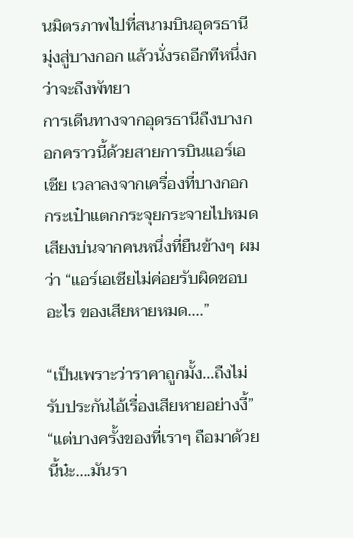นมิตรภาพไปที่สนามบินอุดรธานี มุ่งสู่บางกอก แล้วนั่งรถอีกทีหนึ่งกว่าจะถืงพัทยา
การเดีนทางจากอุดรธานีถืงบางกอกคราวนี้ด้วยสายการบินแอร์เอเชีย เวลาลงจากเครื่องที่บางกอก กระเป๋าแตกกระจุยกระจายไปหมด เสียงบ่นจากคนหนึ่งที่ยืนข้างๆ ผมว่า “แอร์เอเชียไม่ค่อยรับผิดชอบอะไร ของเสียหายหมด....”

“เป็นเพราะว่าราคาถูกมั้ง...ถืงไม่รับประกันไอ้เรื่องเสียหายอย่างงี้”
“แต่บางครั้งของที่เราๆ ถือมาด้วยนี้น๋ะ....มันรา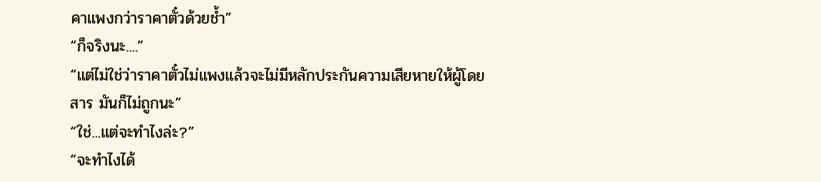คาแพงกว่าราคาตั๋วด้วยช้ำ”
“ก็จริงนะ....”
“แต่ไม่ใช่ว่าราคาตั๋วไม่แพงแล้วจะไม่มีหลักประกันความเสียหายให้ผู้โดยสาร มันก็ไม่ถูกนะ”
“ใช่...แต่จะทำไงล่ะ?”
“จะทำไงได้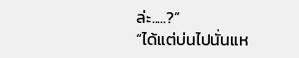ล่ะ.....?”
“ได้แต่บ่นไปนั่นแห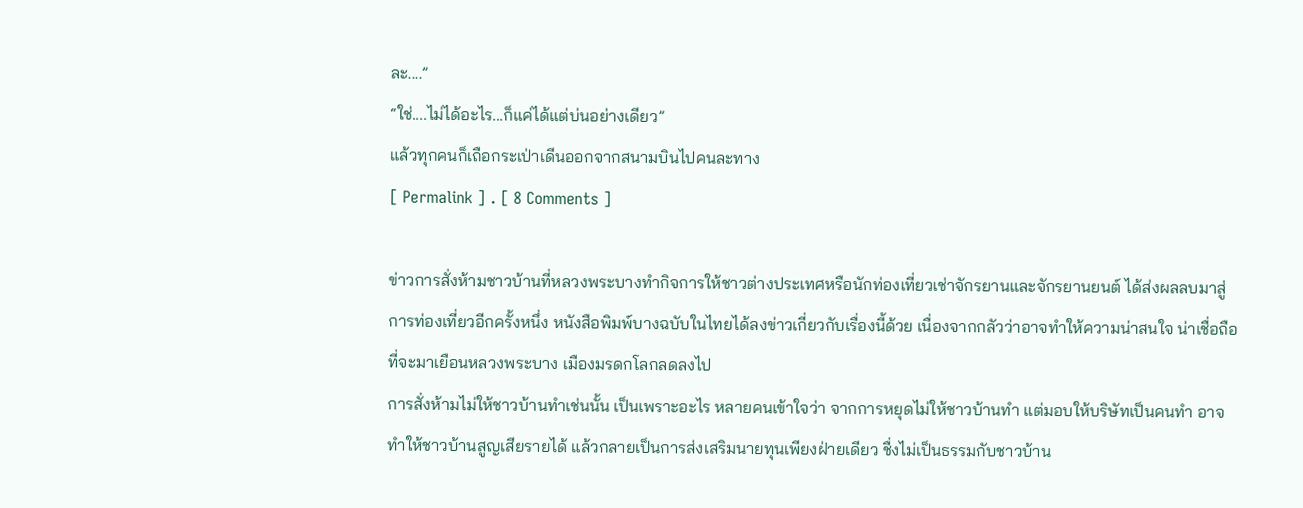ละ....”
“ใช่....ไม่ได้อะไร...ก็แค่ได้แต่บ่นอย่างเดียว”
แล้วทุกคนก็เถือกระเป่าเดีนออกจากสนามบินไปคนละทาง
[ Permalink ] . [ 8 Comments ]

ข่าวการสั่งห้ามชาวบ้านที่หลวงพระบางทำกิจการให้ชาวต่างประเทศหรือนักท่องเที่ยวเช่าจักรยานและจักรยานยนต์ ได้ส่งผลลบมาสู่การท่องเที่ยวอีกครั้งหนึ่ง หนังสือพิมพ์บางฉบับในไทยได้ลงข่าวเกี่ยวกับเรื่องนี้ด้วย เนื่องจากกลัวว่าอาจทำให้ความน่าสนใจ น่าเชื่อถือที่จะมาเยือนหลวงพระบาง เมืองมรดกโลกลดลงไป
การสั่งห้ามไม่ให้ชาวบ้านทำเช่นนั้น เป็นเพราะอะไร หลายคนเข้าใจว่า จากการหยุดไม่ให้ชาวบ้านทำ แต่มอบให้บริษัทเป็นคนทำ อาจทำให้ชาวบ้านสูญเสียรายได้ แล้วกลายเป็นการส่งเสริมนายทุนเพียงฝ่ายเดียว ชื่งไม่เป็นธรรมกับชาวบ้าน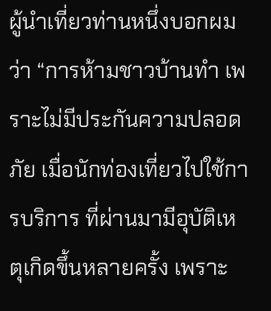ผู้นำเที่ยวท่านหนึ่งบอกผมว่า “การห้ามชาวบ้านทำ เพราะไม่มีประกันความปลอดภัย เมื่อนักท่องเที่ยวไปใช้การบริการ ที่ผ่านมามีอุบัติเหตุเกิดขึ้นหลายครั้ง เพราะ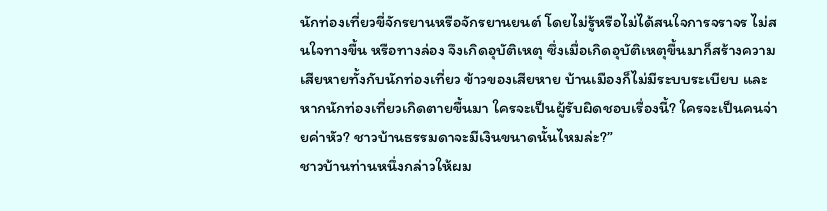นักท่องเที่ยวขี่จักรยานหรือจักรยานยนต์ โดยไม่รู้หรือไม่ได้สนใจการจราจร ไม่สนใจทางขื้น หรือทางล่อง จึงเกิดอุบัติเหตุ ซึ่งเมื่อเกิดอุบัติเหตุขื้นมาก็สร้างความเสียหายทั้งกับนักท่องเที่ยว ข้าวของเสียหาย บ้านเมืองก็ไม่มีระบบระเบียบ และหากนักท่องเที่ยวเกิดตายขื้นมา ใครจะเป็นผู้รับผิดชอบเรื่องนี้? ใครจะเป็นคนจ่ายค่าหัว? ชาวบ้านธรรมดาจะมีเงินขนาดนั้นไหมล่ะ?”
ชาวบ้านท่านหนึ่งกล่าวให้ผม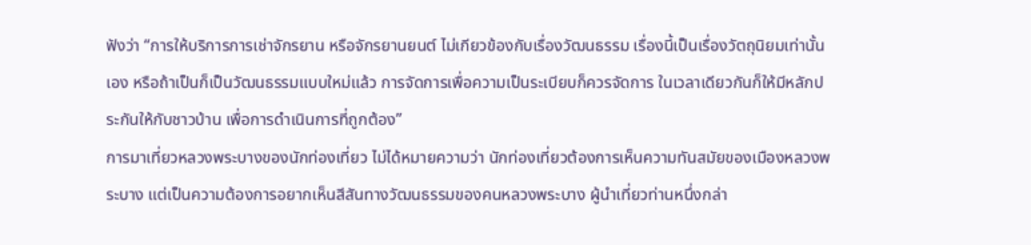ฟังว่า “การให้บริการการเช่าจักรยาน หรือจักรยานยนต์ ไม่เกียวข้องกับเรื่องวัฒนธรรม เรื่องนี้เป็นเรื่องวัตถุนิยมเท่านั้นเอง หรือถ้าเป็นก็เป็นวัฒนธรรมแบบใหม่แล้ว การจัดการเพื่อความเป็นระเบียบก็ควรจัดการ ในเวลาเดียวกันก็ให้มีหลักประกันให้กับชาวบ้าน เพื่อการดำเนินการที่ถูกต้อง”
การมาเที่ยวหลวงพระบางของนักท่องเที่ยว ไม่ได้หมายความว่า นักท่องเที่ยวต้องการเห็นความทันสมัยของเมืองหลวงพระบาง แต่เป็นความต้องการอยากเห็นสีสันทางวัฒนธรรมของคนหลวงพระบาง ผู้นำเที่ยวท่านหนึ่งกล่า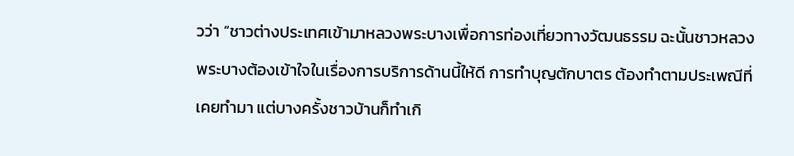วว่า “ชาวต่างประเทศเข้ามาหลวงพระบางเพื่อการท่องเที่ยวทางวัฒนธรรม ฉะนั้นชาวหลวงพระบางต้องเข้าใจในเรื่องการบริการด้านนี้ให้ดี การทำบุญตักบาตร ต้องทำตามประเพณีที่เคยทำมา แต่บางครั้งชาวบ้านก็ทำเกิ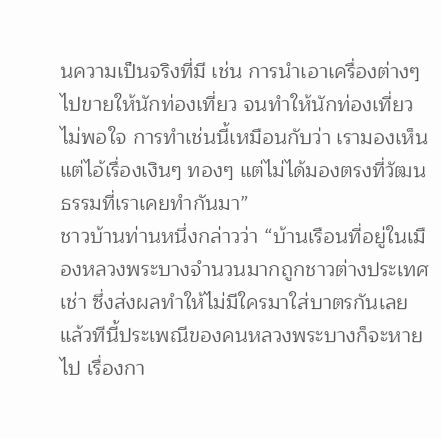นความเป็นจริงที่มี เช่น การนำเอาเครื่องต่างๆ ไปขายให้นักท่องเที่ยว จนทำให้นักท่องเที่ยวไม่พอใจ การทำเช่นนี้เหมือนกับว่า เรามองเห็นแต่ไอ้เรื่องเงินๆ ทองๆ แต่ไม่ได้มองตรงที่วัฒนธรรมที่เราเคยทำกันมา”
ชาวบ้านท่านหนึ่งกล่าวว่า “บ้านเรือนที่อยู่ในเมืองหลวงพระบางจำนวนมากถูกชาวต่างประเทศเช่า ซึ่งส่งผลทำให้ไม่มีใครมาใส่บาตรกันเลย แล้วทีนี้ประเพณีของคนหลวงพระบางก็จะหายไป เรื่องกา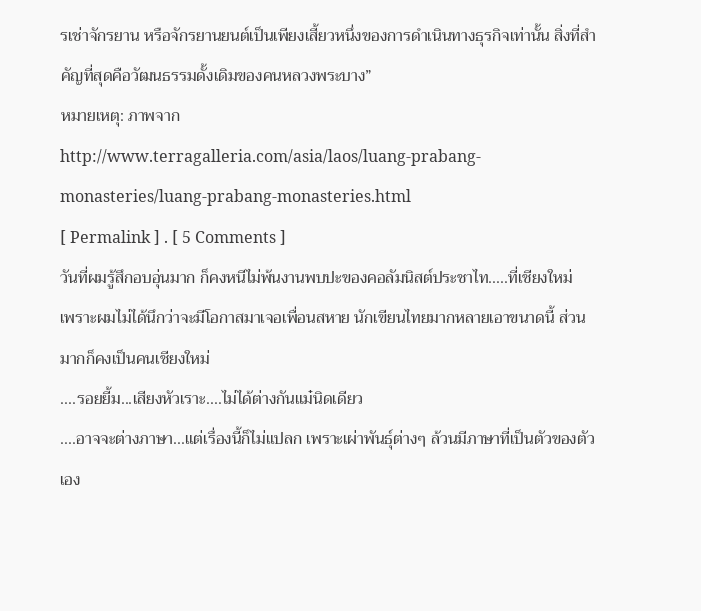รเช่าจักรยาน หรือจักรยานยนต์เป็นเพียงเสี้ยวหนึ่งของการดำเนินทางธุรกิจเท่านั้น สิ่งที่สำคัญที่สุดคือวัฒนธรรมดั้งเดิมของคนหลวงพระบาง”
หมายเหตุ: ภาพจาก
http://www.terragalleria.com/asia/laos/luang-prabang-monasteries/luang-prabang-monasteries.html
[ Permalink ] . [ 5 Comments ]
วันที่ผมรู้สึกอบอุ่นมาก ก็คงหนีไม่พ้นงานพบปะของคอลัมนิสต์ประชาไท.....ที่เชียงใหม่
เพราะผมไม่ได้นึกว่าจะมีโอกาสมาเจอเพื่อนสหาย นักเขียนไทยมากหลายเอาขนาดนี้ ส่วนมากก็คงเป็นคนเชียงใหม่
....รอยยี้ม...เสียงหัวเราะ....ไม่ได้ต่างกันแม๋นิดเดียว
....อาจจะต่างภาษา...แต่เรื่องนี้ก็ไม่แปลก เพราะเผ่าพันธุ์ต่างๆ ล้วนมีภาษาที่เป็นตัวของตัวเอง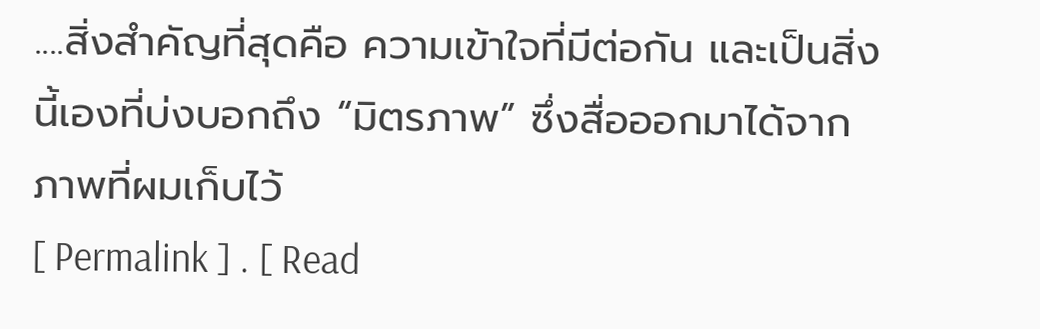....สิ่งสำคัญที่สุดคือ ความเข้าใจที่มีต่อกัน และเป็นสิ่งนี้เองที่บ่งบอกถึง “มิตรภาพ” ซึ่งสื่อออกมาได้จากภาพที่ผมเก็บไว้
[ Permalink ] . [ Read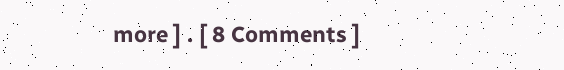more ] . [ 8 Comments ]